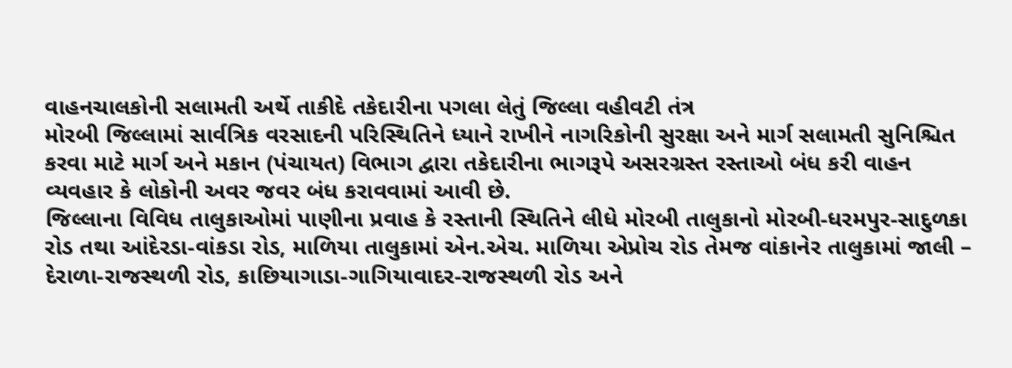વાહનચાલકોની સલામતી અર્થે તાકીદે તકેદારીના પગલા લેતું જિલ્લા વહીવટી તંત્ર
મોરબી જિલ્લામાં સાર્વત્રિક વરસાદની પરિસ્થિતિને ધ્યાને રાખીને નાગરિકોની સુરક્ષા અને માર્ગ સલામતી સુનિશ્ચિત કરવા માટે માર્ગ અને મકાન (પંચાયત) વિભાગ દ્વારા તકેદારીના ભાગરૂપે અસરગ્રસ્ત રસ્તાઓ બંધ કરી વાહન વ્યવહાર કે લોકોની અવર જવર બંધ કરાવવામાં આવી છે.
જિલ્લાના વિવિધ તાલુકાઓમાં પાણીના પ્રવાહ કે રસ્તાની સ્થિતિને લીધે મોરબી તાલુકાનો મોરબી-ધરમપુર-સાદુળકા રોડ તથા આંદેરડા-વાંકડા રોડ, માળિયા તાલુકામાં એન.એચ. માળિયા એપ્રોચ રોડ તેમજ વાંકાનેર તાલુકામાં જાલી – દેરાળા-રાજસ્થળી રોડ, કાછિયાગાડા-ગાગિયાવાદર-રાજસ્થળી રોડ અને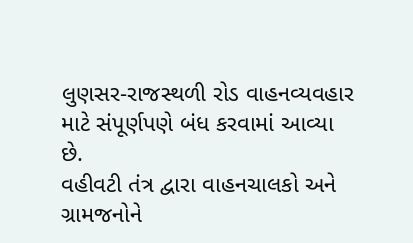લુણસર-રાજસ્થળી રોડ વાહનવ્યવહાર માટે સંપૂર્ણપણે બંધ કરવામાં આવ્યા છે.
વહીવટી તંત્ર દ્વારા વાહનચાલકો અને ગ્રામજનોને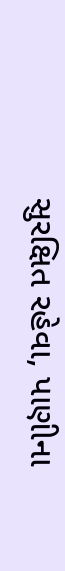સુરક્ષિત રહેવા, પાણીના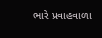ભારે પ્રવાહવાળા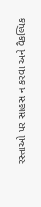રસ્તાઓ પર સાહસ ન કરવા અને વૈકલ્પિક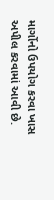માર્ગોનો ઉપયોગ કરવા ખાસ અપીલ કરવામાં આવી છે.